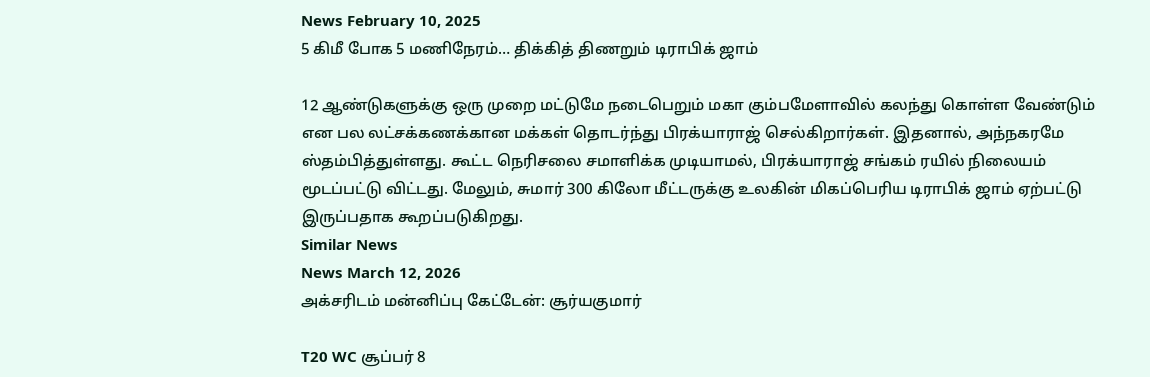News February 10, 2025
5 கிமீ போக 5 மணிநேரம்… திக்கித் திணறும் டிராபிக் ஜாம்

12 ஆண்டுகளுக்கு ஒரு முறை மட்டுமே நடைபெறும் மகா கும்பமேளாவில் கலந்து கொள்ள வேண்டும் என பல லட்சக்கணக்கான மக்கள் தொடர்ந்து பிரக்யாராஜ் செல்கிறார்கள். இதனால், அந்நகரமே ஸ்தம்பித்துள்ளது. கூட்ட நெரிசலை சமாளிக்க முடியாமல், பிரக்யாராஜ் சங்கம் ரயில் நிலையம் மூடப்பட்டு விட்டது. மேலும், சுமார் 300 கிலோ மீட்டருக்கு உலகின் மிகப்பெரிய டிராபிக் ஜாம் ஏற்பட்டு இருப்பதாக கூறப்படுகிறது.
Similar News
News March 12, 2026
அக்சரிடம் மன்னிப்பு கேட்டேன்: சூர்யகுமார்

T20 WC சூப்பர் 8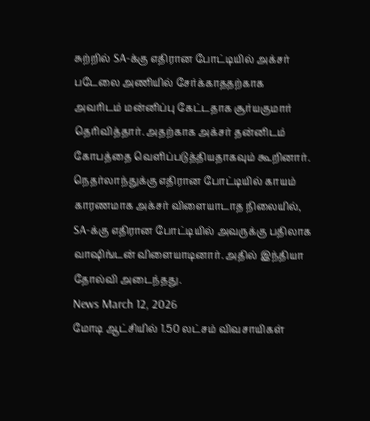சுற்றில் SA-க்கு எதிரான போட்டியில் அக்சர் படேலை அணியில் சேர்க்காததற்காக அவரிடம் மன்னிப்பு கேட்டதாக சூர்யகுமார் தெரிவித்தார். அதற்காக அக்சர் தன்னிடம் கோபத்தை வெளிப்படுத்தியதாகவும் கூறினார். நெதர்லாந்துக்கு எதிரான போட்டியில் காயம் காரணமாக அக்சர் விளையாடாத நிலையில், SA-க்கு எதிரான போட்டியில் அவருக்கு பதிலாக வாஷிங்டன் விளையாடினார். அதில் இந்தியா தோல்வி அடைந்தது.
News March 12, 2026
மோடி ஆட்சியில் 1.50 லட்சம் விவசாயிகள்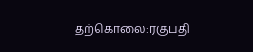தற்கொலை:ரகுபதி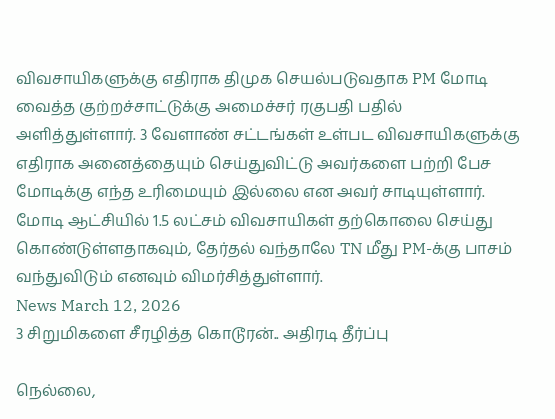விவசாயிகளுக்கு எதிராக திமுக செயல்படுவதாக PM மோடி வைத்த குற்றச்சாட்டுக்கு அமைச்சர் ரகுபதி பதில் அளித்துள்ளார். 3 வேளாண் சட்டங்கள் உள்பட விவசாயிகளுக்கு எதிராக அனைத்தையும் செய்துவிட்டு அவர்களை பற்றி பேச மோடிக்கு எந்த உரிமையும் இல்லை என அவர் சாடியுள்ளார். மோடி ஆட்சியில் 1.5 லட்சம் விவசாயிகள் தற்கொலை செய்து கொண்டுள்ளதாகவும், தேர்தல் வந்தாலே TN மீது PM-க்கு பாசம் வந்துவிடும் எனவும் விமர்சித்துள்ளார்.
News March 12, 2026
3 சிறுமிகளை சீரழித்த கொடூரன்.. அதிரடி தீர்ப்பு

நெல்லை,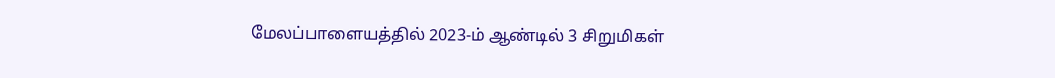மேலப்பாளையத்தில் 2023-ம் ஆண்டில் 3 சிறுமிகள்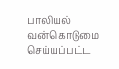பாலியல் வன்கொடுமை செய்யப்பட்ட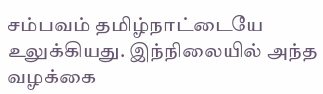சம்பவம் தமிழ்நாட்டையே உலுக்கியது. இந்நிலையில் அந்த வழக்கை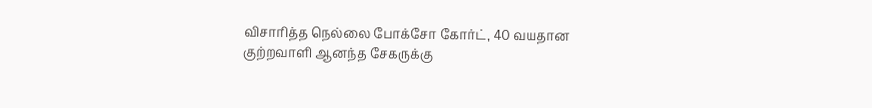விசாரித்த நெல்லை போக்சோ கோர்ட், 40 வயதான குற்றவாளி ஆனந்த சேகருக்கு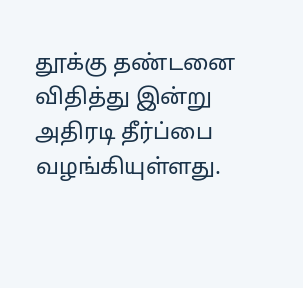தூக்கு தண்டனை விதித்து இன்று அதிரடி தீர்ப்பை வழங்கியுள்ளது.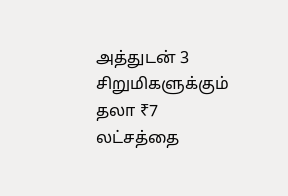அத்துடன் 3 சிறுமிகளுக்கும் தலா ₹7 லட்சத்தை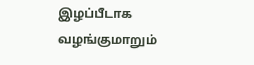இழப்பீடாக வழங்குமாறும்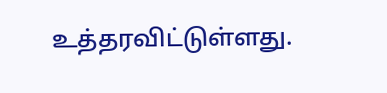உத்தரவிட்டுள்ளது.